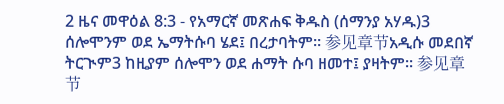2 ዜና መዋዕል 8:3 - የአማርኛ መጽሐፍ ቅዱስ (ሰማንያ አሃዱ)3 ሰሎሞንም ወደ ኤማትሱባ ሄደ፤ በረታባትም። 参见章节አዲሱ መደበኛ ትርጒም3 ከዚያም ሰሎሞን ወደ ሐማት ሱባ ዘመተ፤ ያዛትም። 参见章节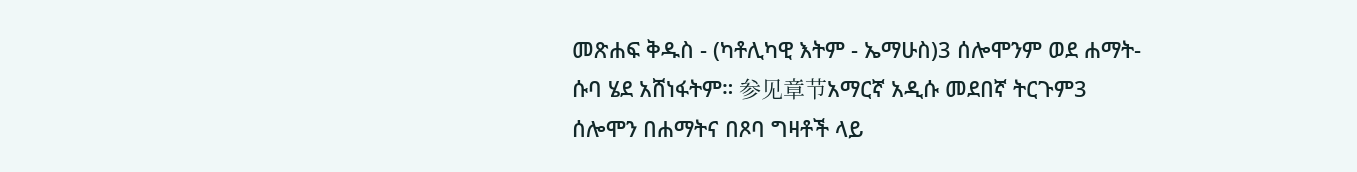መጽሐፍ ቅዱስ - (ካቶሊካዊ እትም - ኤማሁስ)3 ሰሎሞንም ወደ ሐማት-ሱባ ሄደ አሸነፋትም። 参见章节አማርኛ አዲሱ መደበኛ ትርጉም3 ሰሎሞን በሐማትና በጾባ ግዛቶች ላይ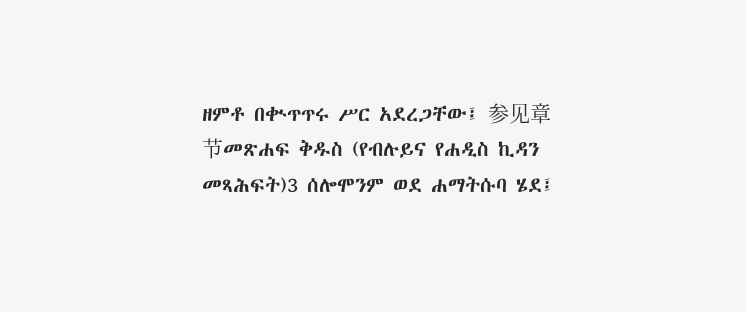ዘምቶ በቊጥጥሩ ሥር አደረጋቸው፤ 参见章节መጽሐፍ ቅዱስ (የብሉይና የሐዲስ ኪዳን መጻሕፍት)3 ሰሎሞንም ወደ ሐማትሱባ ሄደ፤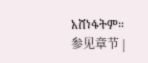አሸነፋትም። 参见章节 |